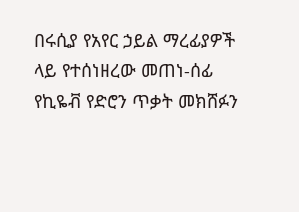በሩሲያ የአየር ኃይል ማረፊያዎች ላይ የተሰነዘረው መጠነ-ሰፊ የኪዬቭ የድሮን ጥቃት መክሸፉን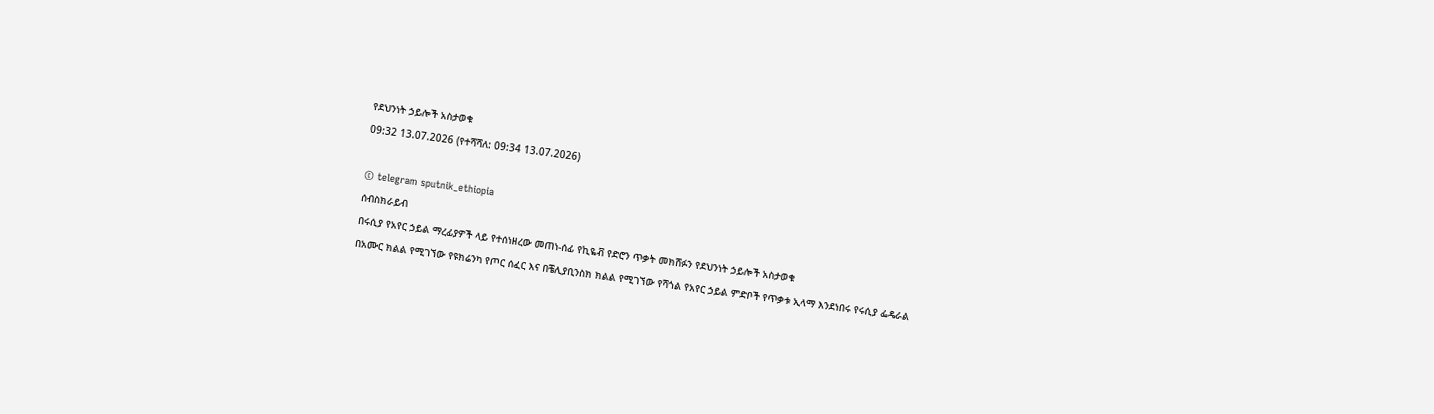የደህንነት ኃይሎች አስታወቁ
09:32 13.07.2026 (የተሻሻለ: 09:34 13.07.2026)

© telegram sputnik_ethiopia
ሰብስክራይብ
በሩሲያ የአየር ኃይል ማረፊያዎች ላይ የተሰነዘረው መጠነ-ሰፊ የኪዬቭ የድሮን ጥቃት መክሸፉን የደህንነት ኃይሎች አስታወቁ
በአሙር ክልል የሚገኘው የዩክሬንካ የጦር ሰፈር እና በቼሊያቢንስክ ክልል የሚገኘው የሻጎል የአየር ኃይል ምድቦች የጥቃቱ ኢላማ እንደነበሩ የሩሲያ ፌዴራል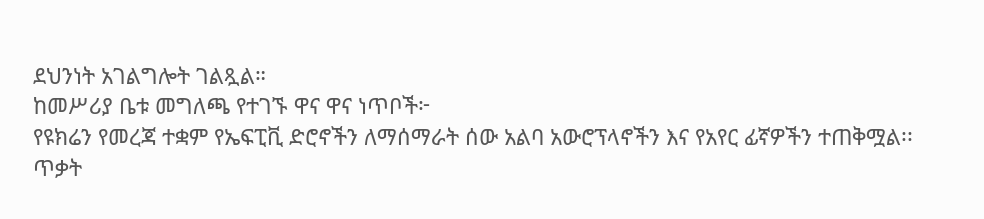ደህንነት አገልግሎት ገልጿል።
ከመሥሪያ ቤቱ መግለጫ የተገኙ ዋና ዋና ነጥቦች፦
የዩክሬን የመረጃ ተቋም የኤፍፒቪ ድሮኖችን ለማሰማራት ሰው አልባ አውሮፕላኖችን እና የአየር ፊኛዎችን ተጠቅሟል፡፡
ጥቃት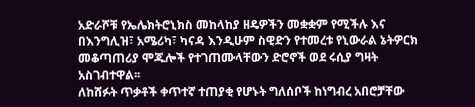አድራሾቹ የኤሌክትሮኒክስ መከላከያ ዘዴዎችን መቋቋም የሚችሉ እና በእንግሊዝ፣ አሜሪካ፣ ካናዳ እንዲሁም ስዊድን የተመረቱ የኒውራል ኔትዎርክ መቆጣጠሪያ ሞጁሎች የተገጠሙላቸውን ድሮኖች ወደ ሩሲያ ግዛት አስገብተዋል፡፡
ለከሸፉት ጥቃቶች ቀጥተኛ ተጠያቂ የሆኑት ግለሰቦች ከነግብረ አበሮቻቸው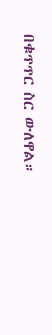በቁጥጥር ስር ውለዋል።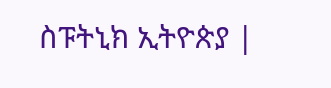ስፑትኒክ ኢትዮጵያ |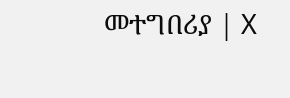መተግበሪያ | X